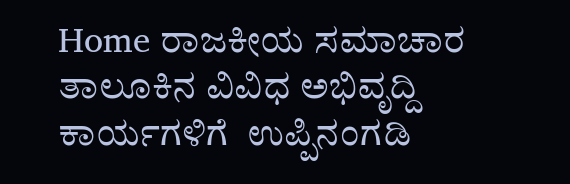Home ರಾಜಕೀಯ ಸಮಾಚಾರ ತಾಲೂಕಿನ ವಿವಿಧ ಅಭಿವೃದ್ದಿ ಕಾರ್ಯಗಳಿಗೆ  ಉಪ್ಪಿನಂಗಡಿ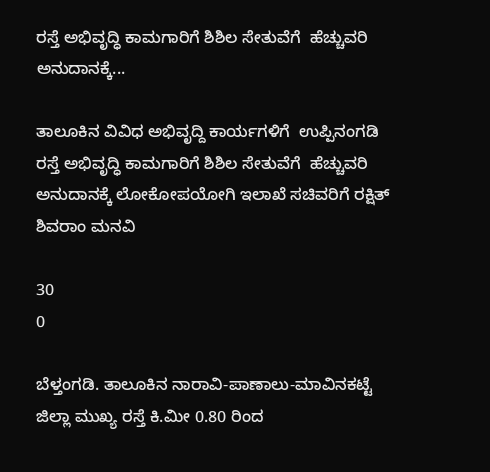ರಸ್ತೆ ಅಭಿವೃದ್ಧಿ ಕಾಮಗಾರಿಗೆ ಶಿಶಿಲ ಸೇತುವೆಗೆ  ಹೆಚ್ಚುವರಿ ಅನುದಾನಕ್ಕೆ...

ತಾಲೂಕಿನ ವಿವಿಧ ಅಭಿವೃದ್ದಿ ಕಾರ್ಯಗಳಿಗೆ  ಉಪ್ಪಿನಂಗಡಿ ರಸ್ತೆ ಅಭಿವೃದ್ಧಿ ಕಾಮಗಾರಿಗೆ ಶಿಶಿಲ ಸೇತುವೆಗೆ  ಹೆಚ್ಚುವರಿ ಅನುದಾನಕ್ಕೆ ಲೋಕೋಪಯೋಗಿ ಇಲಾಖೆ ಸಚಿವರಿಗೆ ರಕ್ಷಿತ್ ಶಿವರಾಂ ಮನವಿ

30
0

ಬೆಳ್ತಂಗಡಿ. ತಾಲೂಕಿನ ನಾರಾವಿ-ಪಾಣಾಲು-ಮಾವಿನಕಟ್ಟೆ ಜಿಲ್ಲಾ ಮುಖ್ಯ ರಸ್ತೆ ಕಿ.ಮೀ 0.80 ರಿಂದ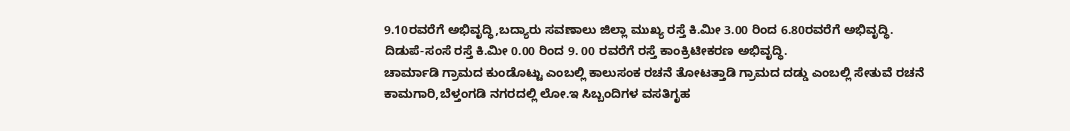9.10ರವರೆಗೆ ಅಭಿವೃದ್ಧಿ,ಬದ್ಯಾರು ಸವಣಾಲು ಜಿಲ್ಲಾ ಮುಖ್ಯ ರಸ್ತೆ ಕಿ.ಮೀ 3.00 ರಿಂದ 6.80ರವರೆಗೆ ಅಭಿವೃದ್ಧಿ.
ದಿಡುಪೆ-ಸಂಸೆ ರಸ್ತೆ ಕಿ.ಮೀ 0.00 ರಿಂದ 9. 00 ರವರೆಗೆ ರಸ್ತೆ ಕಾಂಕ್ರಿಟೀಕರಣ ಅಭಿವೃದ್ಧಿ.
ಚಾರ್ಮಾಡಿ ಗ್ರಾಮದ ಕುಂಡೊಟ್ಟು ಎಂಬಲ್ಲಿ ಕಾಲುಸಂಕ ರಚನೆ ತೋಟತ್ತಾಡಿ ಗ್ರಾಮದ ದಡ್ಡು ಎಂಬಲ್ಲಿ ಸೇತುವೆ ರಚನೆ ಕಾಮಗಾರಿ,ಬೆಳ್ತಂಗಡಿ ನಗರದಲ್ಲಿ ಲೋ.ಇ ಸಿಬ್ಬಂದಿಗಳ ವಸತಿಗೃಹ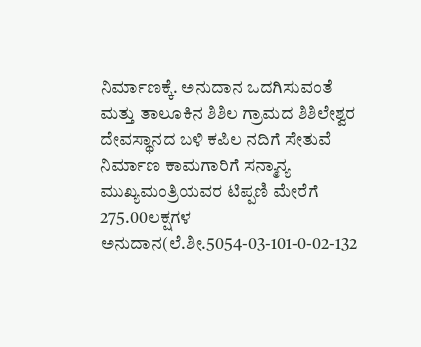ನಿರ್ಮಾಣಕ್ಕೆ. ಅನುದಾನ ಒದಗಿಸುವಂತೆ ಮತ್ತು ತಾಲೂಕಿನ ಶಿಶಿಲ ಗ್ರಾಮದ ಶಿಶಿಲೇಶ್ವರ ದೇವಸ್ಥಾನದ ಬಳಿ ಕಪಿಲ ನದಿಗೆ ಸೇತುವೆ ನಿರ್ಮಾಣ ಕಾಮಗಾರಿಗೆ ಸನ್ಮಾನ್ಯ ಮುಖ್ಯಮಂತ್ರಿಯವರ ಟಿಪ್ಪಣಿ ಮೇರೆಗೆ 275.00ಲಕ್ಷಗಳ ಅನುದಾನ(ಲೆ.ಶೀ.5054-03-101-0-02-132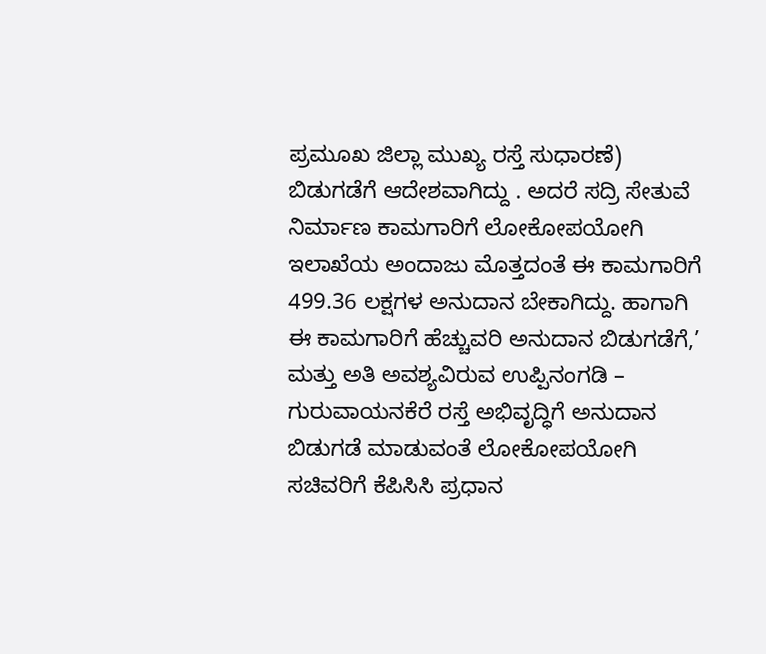ಪ್ರಮೂಖ ಜಿಲ್ಲಾ ಮುಖ್ಯ ರಸ್ತೆ ಸುಧಾರಣೆ) ಬಿಡುಗಡೆಗೆ ಆದೇಶವಾಗಿದ್ದು . ಅದರೆ ಸದ್ರಿ ಸೇತುವೆ ನಿರ್ಮಾಣ ಕಾಮಗಾರಿಗೆ ಲೋಕೋಪಯೋಗಿ ಇಲಾಖೆಯ ಅಂದಾಜು ಮೊತ್ತದಂತೆ ಈ ಕಾಮಗಾರಿಗೆ 499.36 ಲಕ್ಷಗಳ ಅನುದಾನ ಬೇಕಾಗಿದ್ದು. ಹಾಗಾಗಿ ಈ ಕಾಮಗಾರಿಗೆ ಹೆಚ್ಚುವರಿ ಅನುದಾನ ಬಿಡುಗಡೆಗೆ,’ ಮತ್ತು ಅತಿ ಅವಶ್ಯವಿರುವ ಉಪ್ಪಿನಂಗಡಿ – ಗುರುವಾಯನಕೆರೆ ರಸ್ತೆ ಅಭಿವೃದ್ಧಿಗೆ ಅನುದಾನ ಬಿಡುಗಡೆ ಮಾಡುವಂತೆ ಲೋಕೋಪಯೋಗಿ ಸಚಿವರಿಗೆ ಕೆಪಿಸಿಸಿ ಪ್ರಧಾನ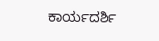ಕಾರ್ಯದರ್ಶಿ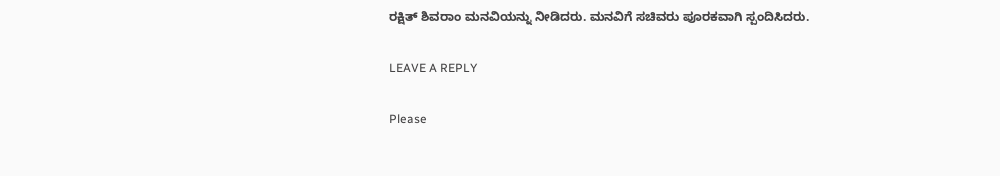ರಕ್ಷಿತ್ ಶಿವರಾಂ ಮನವಿಯನ್ನು ನೀಡಿದರು. ಮನವಿಗೆ ಸಚಿವರು ಪೂರಕವಾಗಿ ಸ್ಪಂದಿಸಿದರು.

LEAVE A REPLY

Please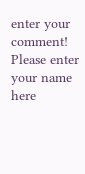enter your comment!
Please enter your name here